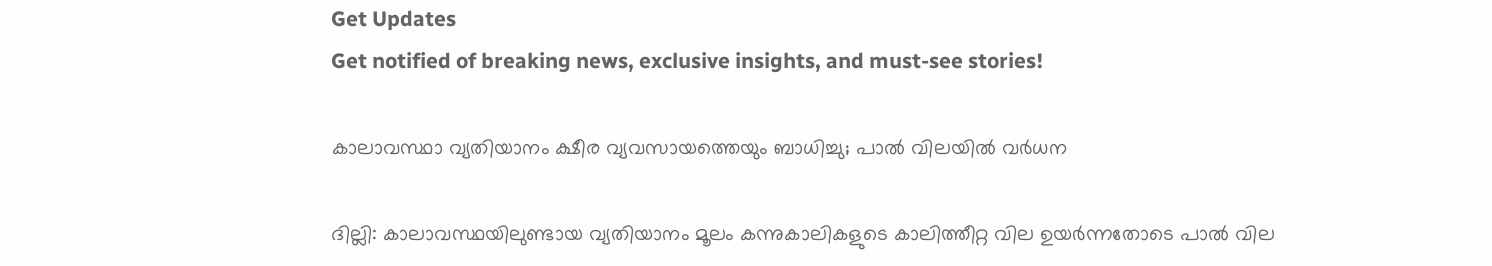Get Updates
Get notified of breaking news, exclusive insights, and must-see stories!

കാലാവസ്ഥാ വ്യതിയാനം ക്ഷീര വ്യവസായത്തെയും ബാധിച്ചു; പാല്‍ വിലയില്‍ വര്‍ധന

ദില്ലി: കാലാവസ്ഥയിലുണ്ടായ വ്യതിയാനം മൂലം കന്നുകാലികളുടെ കാലിത്തീറ്റ വില ഉയര്‍ന്നതോടെ പാല്‍ വില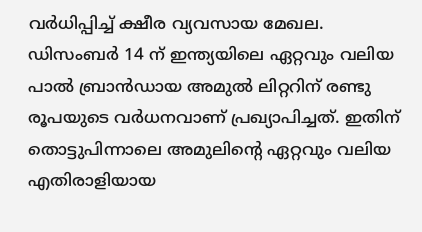വര്‍ധിപ്പിച്ച് ക്ഷീര വ്യവസായ മേഖല. ഡിസംബര്‍ 14 ന് ഇന്ത്യയിലെ ഏറ്റവും വലിയ പാല്‍ ബ്രാന്‍ഡായ അമുല്‍ ലിറ്ററിന് രണ്ടു രൂപയുടെ വര്‍ധനവാണ് പ്രഖ്യാപിച്ചത്. ഇതിന് തൊട്ടുപിന്നാലെ അമുലിന്റെ ഏറ്റവും വലിയ എതിരാളിയായ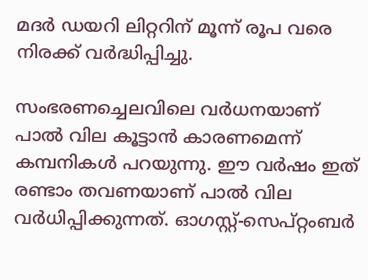മദര്‍ ഡയറി ലിറ്ററിന് മൂന്ന് രൂപ വരെ നിരക്ക് വര്‍ദ്ധിപ്പിച്ചു.

സംഭരണച്ചെലവിലെ വര്‍ധനയാണ് പാല്‍ വില കൂട്ടാന്‍ കാരണമെന്ന് കമ്പനികള്‍ പറയുന്നു. ഈ വര്‍ഷം ഇത് രണ്ടാം തവണയാണ് പാല്‍ വില വര്‍ധിപ്പിക്കുന്നത്. ഓഗസ്റ്റ്-സെപ്റ്റംബര്‍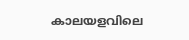കാലയളവിലെ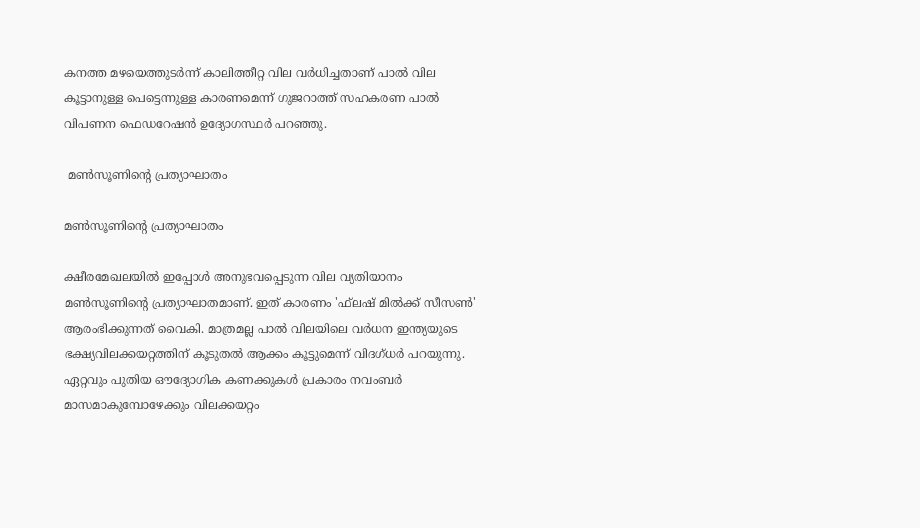കനത്ത മഴയെത്തുടര്‍ന്ന് കാലിത്തീറ്റ വില വര്‍ധിച്ചതാണ് പാല്‍ വില കൂട്ടാനുള്ള പെട്ടെന്നുള്ള കാരണമെന്ന് ഗുജറാത്ത് സഹകരണ പാല്‍ വിപണന ഫെഡറേഷന്‍ ഉദ്യോഗസ്ഥര്‍ പറഞ്ഞു.

 മണ്‍സൂണിന്റെ പ്രത്യാഘാതം

മണ്‍സൂണിന്റെ പ്രത്യാഘാതം

ക്ഷീരമേഖലയില്‍ ഇപ്പോള്‍ അനുഭവപ്പെടുന്ന വില വ്യതിയാനം മണ്‍സൂണിന്റെ പ്രത്യാഘാതമാണ്. ഇത് കാരണം 'ഫ്‌ലഷ് മില്‍ക്ക് സീസണ്‍' ആരംഭിക്കുന്നത് വൈകി. മാത്രമല്ല പാല്‍ വിലയിലെ വര്‍ധന ഇന്ത്യയുടെ ഭക്ഷ്യവിലക്കയറ്റത്തിന് കൂടുതല്‍ ആക്കം കൂട്ടുമെന്ന് വിദഗ്ധര്‍ പറയുന്നു. ഏറ്റവും പുതിയ ഔദ്യോഗിക കണക്കുകള്‍ പ്രകാരം നവംബര്‍ മാസമാകുമ്പോഴേക്കും വിലക്കയറ്റം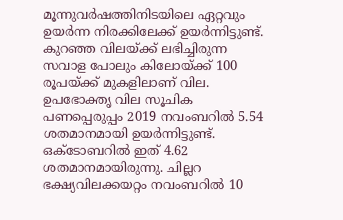മൂന്നുവര്‍ഷത്തിനിടയിലെ ഏറ്റവും ഉയര്‍ന്ന നിരക്കിലേക്ക് ഉയര്‍ന്നിട്ടുണ്ട്. കുറഞ്ഞ വിലയ്ക്ക് ലഭിച്ചിരുന്ന സവാള പോലും കിലോയ്ക്ക് 100 രൂപയ്ക്ക് മുകളിലാണ് വില. ഉപഭോക്തൃ വില സൂചിക പണപ്പെരുപ്പം 2019 നവംബറില്‍ 5.54 ശതമാനമായി ഉയര്‍ന്നിട്ടുണ്ട്. ഒക്ടോബറില്‍ ഇത് 4.62 ശതമാനമായിരുന്നു. ചില്ലറ ഭക്ഷ്യവിലക്കയറ്റം നവംബറില്‍ 10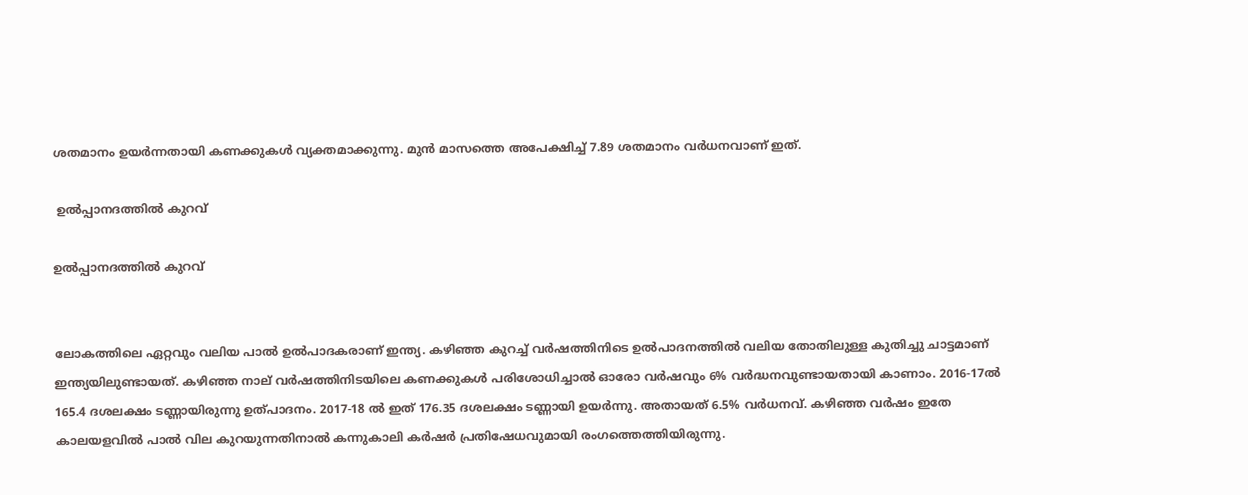ശതമാനം ഉയര്‍ന്നതായി കണക്കുകള്‍ വ്യക്തമാക്കുന്നു. മുന്‍ മാസത്തെ അപേക്ഷിച്ച് 7.89 ശതമാനം വര്‍ധനവാണ് ഇത്.

 ഉല്‍പ്പാനദത്തില്‍ കുറവ്

ഉല്‍പ്പാനദത്തില്‍ കുറവ്


ലോകത്തിലെ ഏറ്റവും വലിയ പാല്‍ ഉല്‍പാദകരാണ് ഇന്ത്യ. കഴിഞ്ഞ കുറച്ച് വര്‍ഷത്തിനിടെ ഉല്‍പാദനത്തില്‍ വലിയ തോതിലുള്ള കുതിച്ചു ചാട്ടമാണ് ഇന്ത്യയിലുണ്ടായത്. കഴിഞ്ഞ നാല് വര്‍ഷത്തിനിടയിലെ കണക്കുകള്‍ പരിശോധിച്ചാല്‍ ഓരോ വര്‍ഷവും 6% വര്‍ദ്ധനവുണ്ടായതായി കാണാം. 2016-17ല്‍ 165.4 ദശലക്ഷം ടണ്ണായിരുന്നു ഉത്പാദനം. 2017-18 ല്‍ ഇത് 176.35 ദശലക്ഷം ടണ്ണായി ഉയര്‍ന്നു. അതായത് 6.5% വര്‍ധനവ്. കഴിഞ്ഞ വര്‍ഷം ഇതേ കാലയളവില്‍ പാല്‍ വില കുറയുന്നതിനാല്‍ കന്നുകാലി കര്‍ഷര്‍ പ്രതിഷേധവുമായി രംഗത്തെത്തിയിരുന്നു.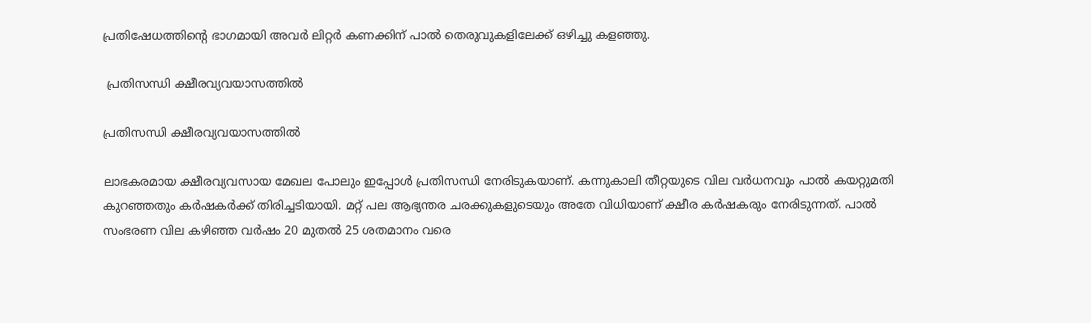പ്രതിഷേധത്തിന്റെ ഭാഗമായി അവര്‍ ലിറ്റര്‍ കണക്കിന് പാല്‍ തെരുവുകളിലേക്ക് ഒഴിച്ചു കളഞ്ഞു.

 പ്രതിസന്ധി ക്ഷീരവ്യവയാസത്തില്‍

പ്രതിസന്ധി ക്ഷീരവ്യവയാസത്തില്‍

ലാഭകരമായ ക്ഷീരവ്യവസായ മേഖല പോലും ഇപ്പോള്‍ പ്രതിസന്ധി നേരിടുകയാണ്. കന്നുകാലി തീറ്റയുടെ വില വര്‍ധനവും പാല്‍ കയറ്റുമതി കുറഞ്ഞതും കര്‍ഷകര്‍ക്ക് തിരിച്ചടിയായി. മറ്റ് പല ആഭ്യന്തര ചരക്കുകളുടെയും അതേ വിധിയാണ് ക്ഷീര കര്‍ഷകരും നേരിടുന്നത്. പാല്‍ സംഭരണ വില കഴിഞ്ഞ വര്‍ഷം 20 മുതല്‍ 25 ശതമാനം വരെ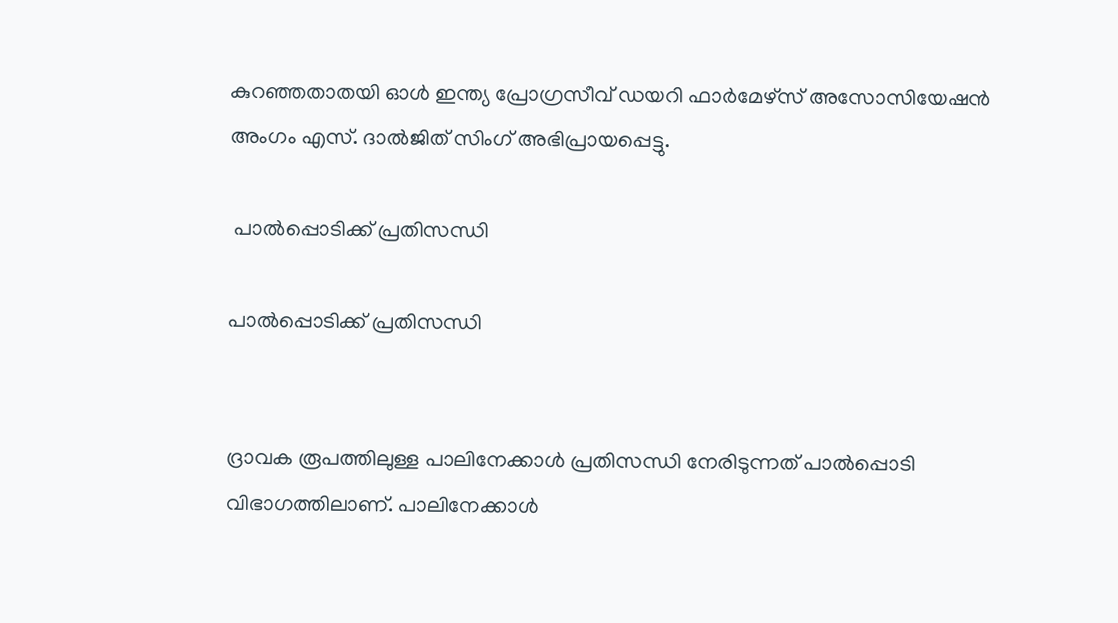കുറഞ്ഞതാതയി ഓള്‍ ഇന്ത്യ പ്രോഗ്രസീവ് ഡയറി ഫാര്‍മേഴ്സ് അസോസിയേഷന്‍ അംഗം എസ്. ദാല്‍ജിത് സിംഗ് അഭിപ്രായപ്പെട്ടു.

 പാല്‍പ്പൊടിക്ക് പ്രതിസന്ധി

പാല്‍പ്പൊടിക്ക് പ്രതിസന്ധി


ദ്രാവക രൂപത്തിലുള്ള പാലിനേക്കാള്‍ പ്രതിസന്ധി നേരിടുന്നത് പാല്‍പ്പൊടി വിഭാഗത്തിലാണ്. പാലിനേക്കാള്‍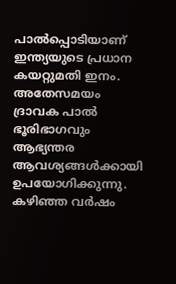പാല്‍പ്പൊടിയാണ് ഇന്ത്യയുടെ പ്രധാന കയറ്റുമതി ഇനം. അതേസമയം ദ്രാവക പാല്‍ ഭൂരിഭാഗവും ആഭ്യന്തര ആവശ്യങ്ങള്‍ക്കായി ഉപയോഗിക്കുന്നു. കഴിഞ്ഞ വര്‍ഷം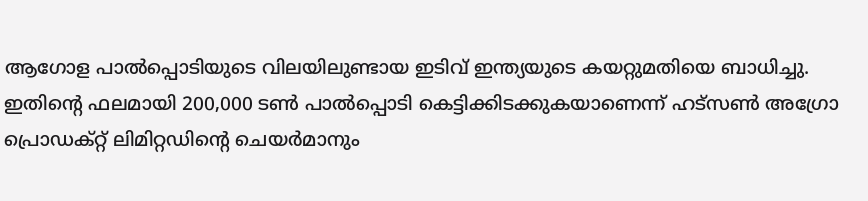ആഗോള പാല്‍പ്പൊടിയുടെ വിലയിലുണ്ടായ ഇടിവ് ഇന്ത്യയുടെ കയറ്റുമതിയെ ബാധിച്ചു. ഇതിന്റെ ഫലമായി 200,000 ടണ്‍ പാല്‍പ്പൊടി കെട്ടിക്കിടക്കുകയാണെന്ന് ഹട്‌സണ്‍ അഗ്രോ പ്രൊഡക്റ്റ് ലിമിറ്റഡിന്റെ ചെയര്‍മാനും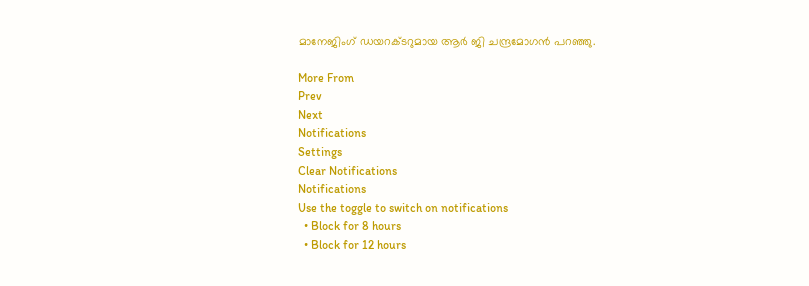മാനേജിംഗ് ഡയറക്ടറുമായ ആര്‍ ജി ചന്ദ്രമോഗന്‍ പറഞ്ഞു.

More From
Prev
Next
Notifications
Settings
Clear Notifications
Notifications
Use the toggle to switch on notifications
  • Block for 8 hours
  • Block for 12 hours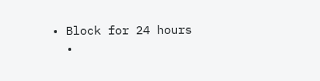• Block for 24 hours
  •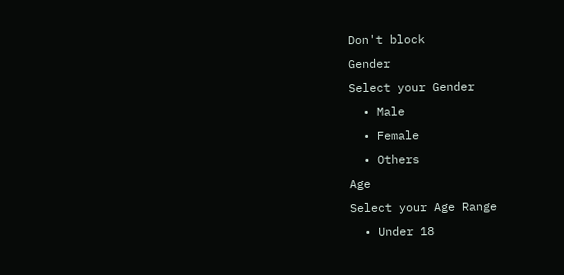Don't block
Gender
Select your Gender
  • Male
  • Female
  • Others
Age
Select your Age Range
  • Under 18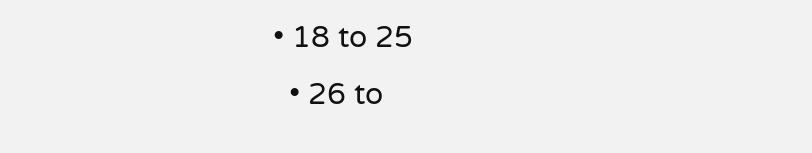• 18 to 25
  • 26 to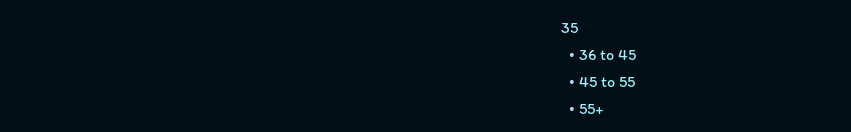35
  • 36 to 45
  • 45 to 55
  • 55+